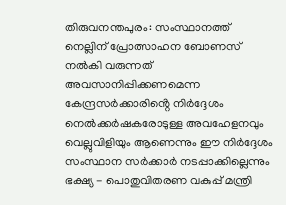തിരുവനന്തപുരം: സംസ്ഥാനത്ത് നെല്ലിന് പ്രോത്സാഹന ബോണസ് നൽകി വരുന്നത് അവസാനിപ്പിക്കണമെന്ന കേന്ദ്രസർക്കാരിൻ്റെ നിർദ്ദേശം നെൽക്കർഷകരോടുള്ള അവഹേളനവും വെല്ലുവിളിയും ആണെന്നും ഈ നിർദ്ദേശം സംസ്ഥാന സർക്കാർ നടപ്പാക്കില്ലെന്നും ഭക്ഷ്യ - പൊതുവിതരണ വകുപ്പ് മന്ത്രി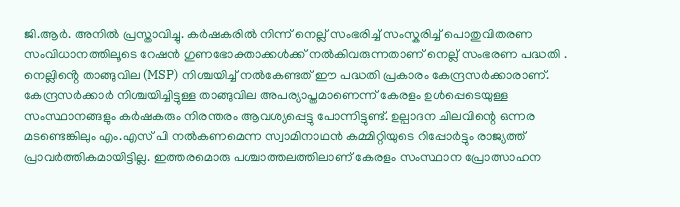ജി.ആർ. അനിൽ പ്രസ്താവിച്ചു. കർഷകരിൽ നിന്ന് നെല്ല് സംഭരിച്ച് സംസ്കരിച്ച് പൊതുവിതരണ സംവിധാനത്തിലൂടെ റേഷൻ ഗുണഭോക്താക്കൾക്ക് നൽകിവരുന്നതാണ് നെല്ല് സംഭരണ പദ്ധതി . നെല്ലിൻ്റെ താങ്ങുവില (MSP) നിശ്ചയിച്ച് നൽകേണ്ടത് ഈ പദ്ധതി പ്രകാരം കേന്ദ്രസർക്കാരാണ്. കേന്ദ്രസർക്കാർ നിശ്ചയിച്ചിട്ടുള്ള താങ്ങുവില അപര്യാപ്തമാണെന്ന് കേരളം ഉൾപ്പെടെയുള്ള സംസ്ഥാനങ്ങളും കർഷകരും നിരന്തരം ആവശ്യപ്പെട്ടു പോന്നിട്ടുണ്ട്. ഉല്പാദന ചിലവിന്റെ ഒന്നര മടണ്ടെങ്കിലും എം.എസ് പി നൽകണമെന്ന സ്വാമിനാഥൻ കമ്മിറ്റിയുടെ റിപ്പോർട്ടും രാജ്യത്ത് പ്രാവർത്തികമായിട്ടില്ല. ഇത്തരമൊരു പശ്ചാത്തലത്തിലാണ് കേരളം സംസ്ഥാന പ്രോത്സാഹന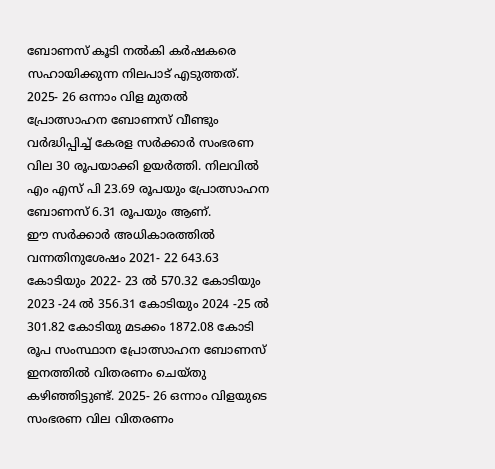ബോണസ് കൂടി നൽകി കർഷകരെ സഹായിക്കുന്ന നിലപാട് എടുത്തത്.
2025- 26 ഒന്നാം വിള മുതൽ പ്രോത്സാഹന ബോണസ് വീണ്ടും വർദ്ധിപ്പിച്ച് കേരള സർക്കാർ സംഭരണ വില 30 രൂപയാക്കി ഉയർത്തി. നിലവിൽ എം എസ് പി 23.69 രൂപയും പ്രോത്സാഹന ബോണസ് 6.31 രൂപയും ആണ്.
ഈ സർക്കാർ അധികാരത്തിൽ വന്നതിനുശേഷം 2021- 22 643.63 കോടിയും 2022- 23 ൽ 570.32 കോടിയും 2023 -24 ൽ 356.31 കോടിയും 2024 -25 ൽ 301.82 കോടിയു മടക്കം 1872.08 കോടി രൂപ സംസ്ഥാന പ്രോത്സാഹന ബോണസ് ഇനത്തിൽ വിതരണം ചെയ്തു കഴിഞ്ഞിട്ടുണ്ട്. 2025- 26 ഒന്നാം വിളയുടെ സംഭരണ വില വിതരണം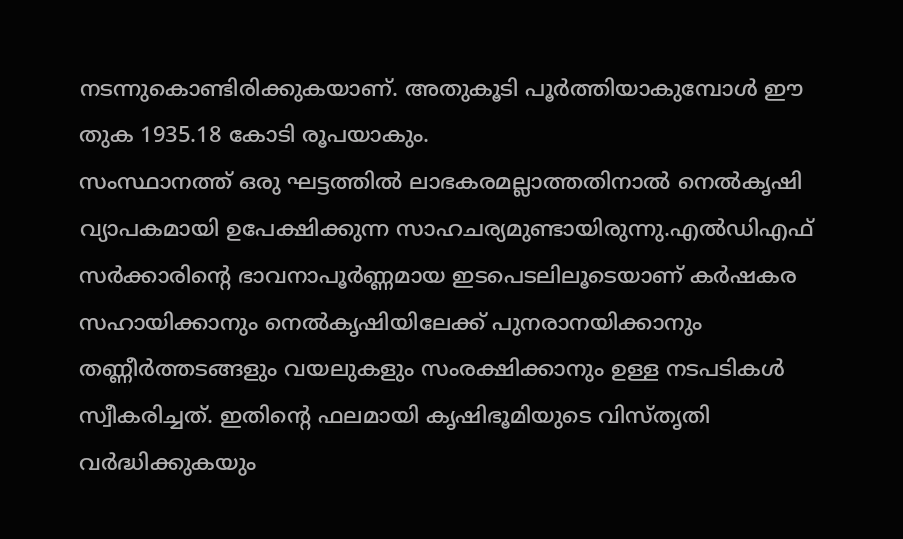നടന്നുകൊണ്ടിരിക്കുകയാണ്. അതുകൂടി പൂർത്തിയാകുമ്പോൾ ഈ തുക 1935.18 കോടി രൂപയാകും.
സംസ്ഥാനത്ത് ഒരു ഘട്ടത്തിൽ ലാഭകരമല്ലാത്തതിനാൽ നെൽകൃഷി വ്യാപകമായി ഉപേക്ഷിക്കുന്ന സാഹചര്യമുണ്ടായിരുന്നു.എൽഡിഎഫ് സർക്കാരിന്റെ ഭാവനാപൂർണ്ണമായ ഇടപെടലിലൂടെയാണ് കർഷകര സഹായിക്കാനും നെൽകൃഷിയിലേക്ക് പുനരാനയിക്കാനും തണ്ണീർത്തടങ്ങളും വയലുകളും സംരക്ഷിക്കാനും ഉള്ള നടപടികൾ സ്വീകരിച്ചത്. ഇതിന്റെ ഫലമായി കൃഷിഭൂമിയുടെ വിസ്തൃതി വർദ്ധിക്കുകയും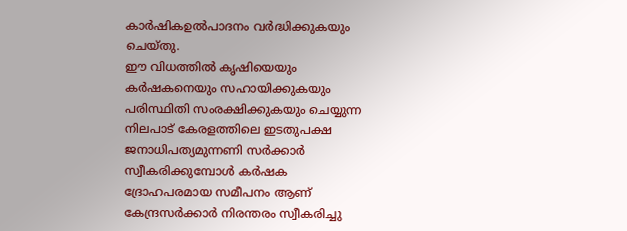കാർഷികഉൽപാദനം വർദ്ധിക്കുകയും ചെയ്തു.
ഈ വിധത്തിൽ കൃഷിയെയും കർഷകനെയും സഹായിക്കുകയും പരിസ്ഥിതി സംരക്ഷിക്കുകയും ചെയ്യുന്ന നിലപാട് കേരളത്തിലെ ഇടതുപക്ഷ ജനാധിപത്യമുന്നണി സർക്കാർ സ്വീകരിക്കുമ്പോൾ കർഷക ദ്രോഹപരമായ സമീപനം ആണ് കേന്ദ്രസർക്കാർ നിരന്തരം സ്വീകരിച്ചു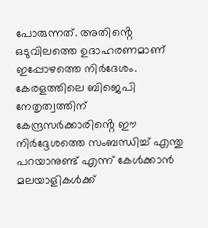പോരുന്നത്. അതിൻ്റെ ഒടുവിലത്തെ ഉദാഹരണമാണ് ഇപ്പോഴത്തെ നിർദേശം.
കേരളത്തിലെ ബിജെപി നേതൃത്വത്തിന് കേന്ദ്രസർക്കാരിൻ്റെ ഈ നിർദ്ദേശത്തെ സംബന്ധിച്ച് എന്തു പറയാനുണ്ട് എന്ന് കേൾക്കാൻ മലയാളികൾക്ക്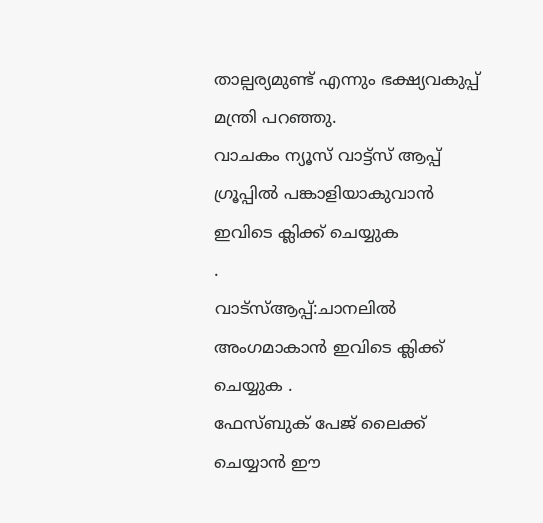താല്പര്യമുണ്ട് എന്നും ഭക്ഷ്യവകുപ്പ് മന്ത്രി പറഞ്ഞു.
വാചകം ന്യൂസ് വാട്ട്സ് ആപ്പ് ഗ്രൂപ്പിൽ പങ്കാളിയാകുവാൻ
ഇവിടെ ക്ലിക്ക് ചെയ്യുക
.
വാട്സ്ആപ്പ്:ചാനലിൽ അംഗമാകാൻ ഇവിടെ ക്ലിക്ക് ചെയ്യുക .
ഫേസ്ബുക് പേജ് ലൈക്ക് ചെയ്യാൻ ഈ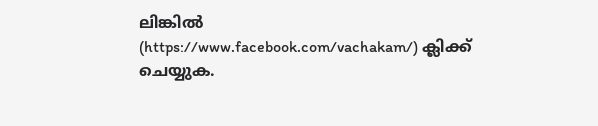ലിങ്കിൽ (https://www.facebook.com/vachakam/) ക്ലിക്ക് ചെയ്യുക.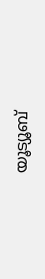യൂട്യൂബ്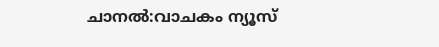ചാനൽ:വാചകം ന്യൂസ്